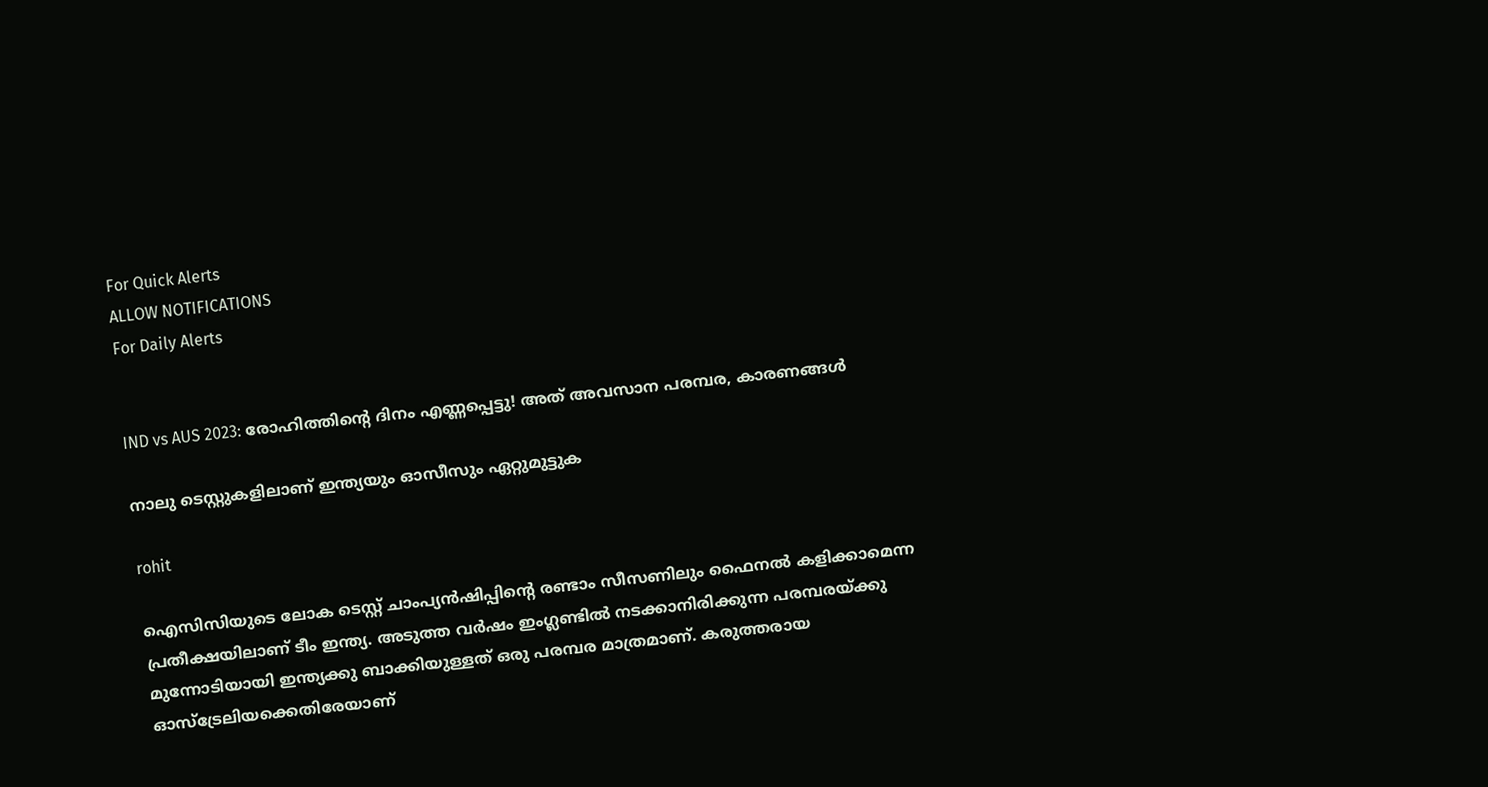For Quick Alerts
ALLOW NOTIFICATIONS
For Daily Alerts


IND vs AUS 2023: രോഹിത്തിന്റെ ദിനം എണ്ണപ്പെട്ടു! അത് അവസാന പരമ്പര, കാരണങ്ങള്‍

നാലു ടെസ്റ്റുകളിലാണ് ഇന്ത്യയും ഓസീസും ഏറ്റുമുട്ടുക

rohit

ഐസിസിയുടെ ലോക ടെസ്റ്റ് ചാംപ്യന്‍ഷിപ്പിന്റെ രണ്ടാം സീസണിലും ഫൈനല്‍ കളിക്കാമെന്ന പ്രതീക്ഷയിലാണ് ടീം ഇന്ത്യ. അടുത്ത വര്‍ഷം ഇംഗ്ലണ്ടില്‍ നടക്കാനിരിക്കുന്ന പരമ്പരയ്ക്കു മുന്നോടിയായി ഇന്ത്യക്കു ബാക്കിയുള്ളത് ഒരു പരമ്പര മാത്രമാണ്. കരുത്തരായ ഓസ്‌ട്രേലിയക്കെതിരേയാണ്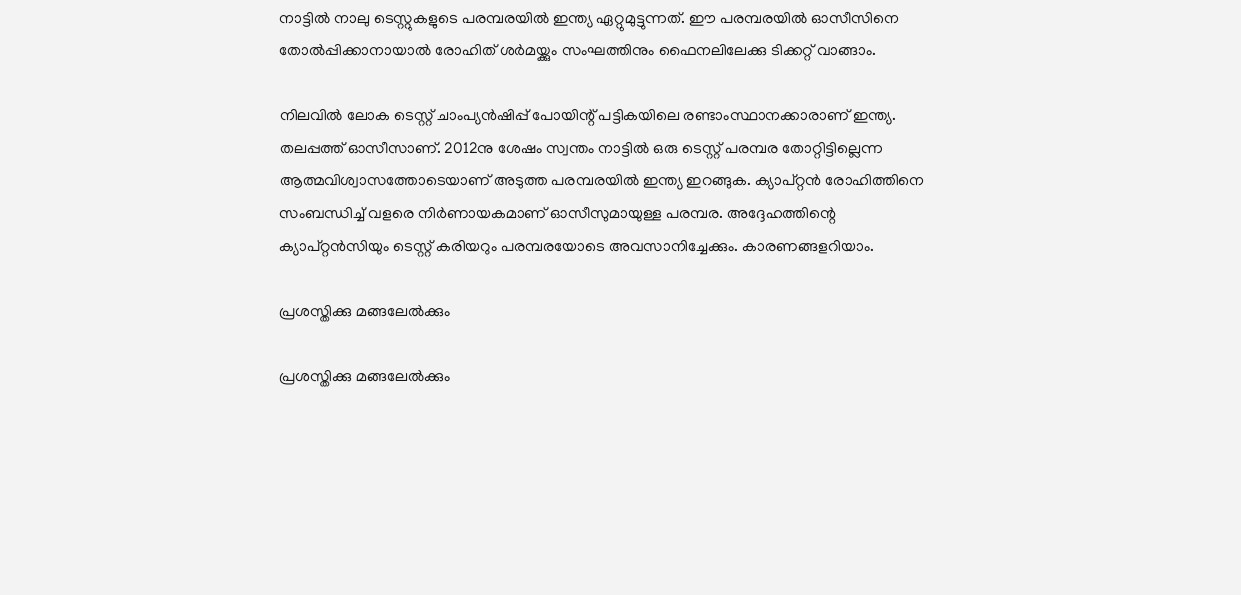നാട്ടില്‍ നാലു ടെസ്റ്റുകളുടെ പരമ്പരയില്‍ ഇന്ത്യ ഏറ്റുമുട്ടുന്നത്. ഈ പരമ്പരയില്‍ ഓസീസിനെ തോല്‍പ്പിക്കാനായാല്‍ രോഹിത് ശര്‍മയ്ക്കും സംഘത്തിനും ഫൈനലിലേക്കു ടിക്കറ്റ് വാങ്ങാം.

നിലവില്‍ ലോക ടെസ്റ്റ് ചാംപ്യന്‍ഷിപ്പ് പോയിന്റ് പട്ടികയിലെ രണ്ടാംസ്ഥാനക്കാരാണ് ഇന്ത്യ. തലപ്പത്ത് ഓസീസാണ്. 2012നു ശേഷം സ്വന്തം നാട്ടില്‍ ഒരു ടെസ്റ്റ് പരമ്പര തോറ്റിട്ടില്ലെന്ന ആത്മവിശ്വാസത്തോടെയാണ് അടുത്ത പരമ്പരയില്‍ ഇന്ത്യ ഇറങ്ങുക. ക്യാപ്റ്റന്‍ രോഹിത്തിനെ സംബന്ധിച്ച് വളരെ നിര്‍ണായകമാണ് ഓസീസുമായുള്ള പരമ്പര. അദ്ദേഹത്തിന്റെ ക്യാപ്റ്റന്‍സിയും ടെസ്റ്റ് കരിയറും പരമ്പരയോടെ അവസാനിച്ചേക്കും. കാരണങ്ങളറിയാം.

പ്രശസ്തിക്കു മങ്ങലേല്‍ക്കും

പ്രശസ്തിക്കു മങ്ങലേല്‍ക്കും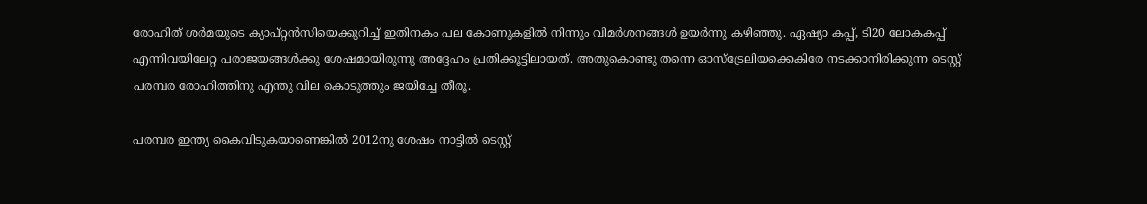രോഹിത് ശര്‍മയുടെ ക്യാപ്റ്റന്‍സിയെക്കുറിച്ച് ഇതിനകം പല കോണുകളില്‍ നിന്നും വിമര്‍ശനങ്ങള്‍ ഉയര്‍ന്നു കഴിഞ്ഞു. ഏഷ്യാ കപ്പ്, ടി20 ലോകകപ്പ് എന്നിവയിലേറ്റ പരാജയങ്ങള്‍ക്കു ശേഷമായിരുന്നു അദ്ദേഹം പ്രതിക്കൂട്ടിലായത്. അതുകൊണ്ടു തന്നെ ഓസ്‌ട്രേലിയക്കെകിരേ നടക്കാനിരിക്കുന്ന ടെസ്റ്റ് പരമ്പര രോഹിത്തിനു എന്തു വില കൊടുത്തും ജയിച്ചേ തീരൂ.

പരമ്പര ഇന്ത്യ കൈവിടുകയാണെങ്കില്‍ 2012നു ശേഷം നാട്ടില്‍ ടെസ്റ്റ്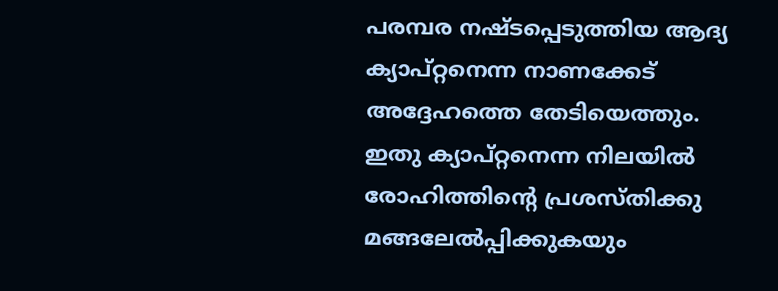പരമ്പര നഷ്ടപ്പെടുത്തിയ ആദ്യ ക്യാപ്റ്റനെന്ന നാണക്കേട് അദ്ദേഹത്തെ തേടിയെത്തും. ഇതു ക്യാപ്റ്റനെന്ന നിലയില്‍ രോഹിത്തിന്റെ പ്രശസ്തിക്കു മങ്ങലേല്‍പ്പിക്കുകയും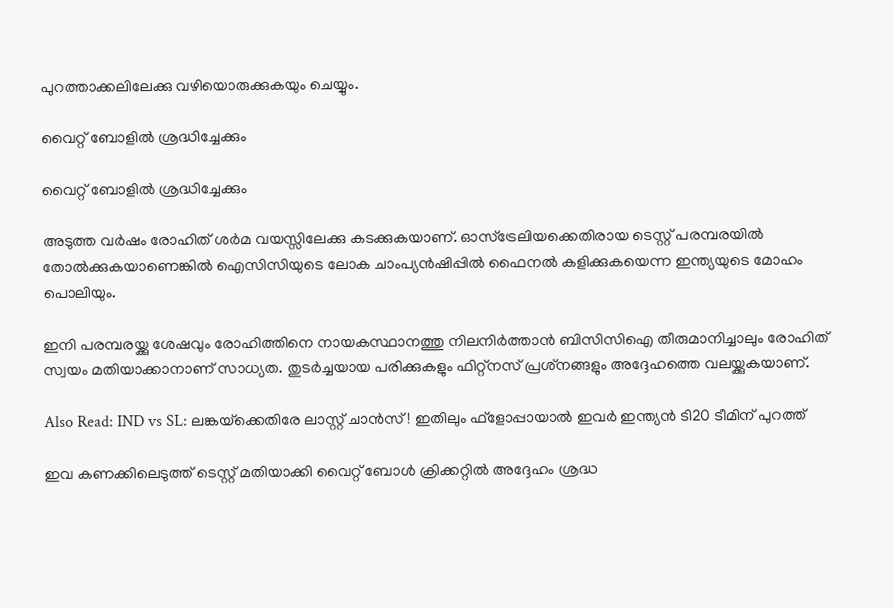പുറത്താക്കലിലേക്കു വഴിയൊരുക്കുകയും ചെയ്യും.

വൈറ്റ് ബോളില്‍ ശ്രദ്ധിച്ചേക്കും

വൈറ്റ് ബോളില്‍ ശ്രദ്ധിച്ചേക്കും

അടുത്ത വര്‍ഷം രോഹിത് ശര്‍മ വയസ്സിലേക്കു കടക്കുകയാണ്. ഓസ്‌ട്രേലിയക്കെതിരായ ടെസ്റ്റ് പരമ്പരയില്‍ തോല്‍ക്കുകയാണെങ്കില്‍ ഐസിസിയുടെ ലോക ചാംപ്യന്‍ഷിപ്പില്‍ ഫൈനല്‍ കളിക്കുകയെന്ന ഇന്ത്യയുടെ മോഹം പൊലിയും.

ഇനി പരമ്പരയ്ക്കു ശേഷവും രോഹിത്തിനെ നായകസ്ഥാനത്തു നിലനിര്‍ത്താന്‍ ബിസിസിഐ തീരുമാനിച്ചാലും രോഹിത് സ്വയം മതിയാക്കാനാണ് സാധ്യത. തുടര്‍ച്ചയായ പരിക്കുകളും ഫിറ്റ്‌നസ് പ്രശ്‌നങ്ങളും അദ്ദേഹത്തെ വലയ്ക്കുകയാണ്.

Also Read: IND vs SL: ലങ്കയ്‌ക്കെതിരേ ലാസ്റ്റ് ചാന്‍സ്! ഇതിലും ഫ്‌ളോപ്പായാല്‍ ഇവര്‍ ഇന്ത്യന്‍ ടി20 ടീമിന് പുറത്ത്

ഇവ കണക്കിലെടുത്ത് ടെസ്റ്റ് മതിയാക്കി വൈറ്റ് ബോള്‍ ക്രിക്കറ്റില്‍ അദ്ദേഹം ശ്രദ്ധ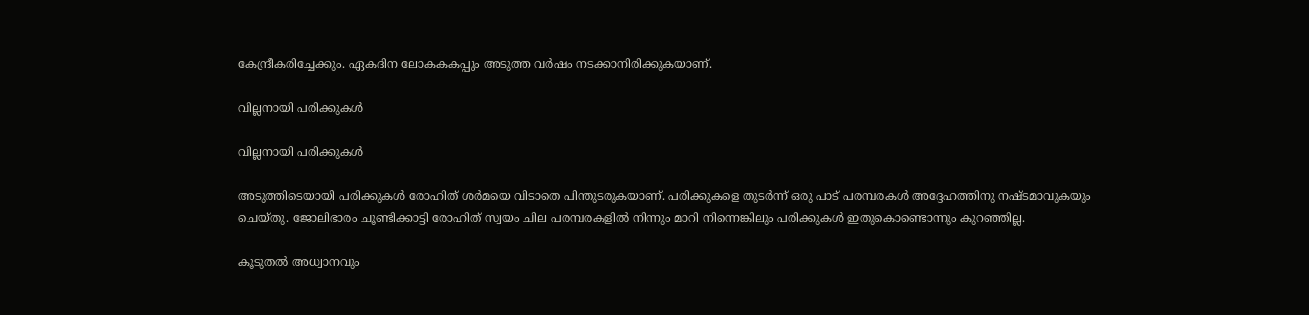കേന്ദ്രീകരിച്ചേക്കും. ഏകദിന ലോകകകപ്പും അടുത്ത വര്‍ഷം നടക്കാനിരിക്കുകയാണ്.

വില്ലനായി പരിക്കുകള്‍

വില്ലനായി പരിക്കുകള്‍

അടുത്തിടെയായി പരിക്കുകള്‍ രോഹിത് ശര്‍മയെ വിടാതെ പിന്തുടരുകയാണ്. പരിക്കുകളെ തുടര്‍ന്ന് ഒരു പാട് പരമ്പരകള്‍ അദ്ദേഹത്തിനു നഷ്ടമാവുകയും ചെയ്തു. ജോലിഭാരം ചൂണ്ടിക്കാട്ടി രോഹിത് സ്വയം ചില പരമ്പരകളില്‍ നിന്നും മാറി നിന്നെങ്കിലും പരിക്കുകള്‍ ഇതുകൊണ്ടൊന്നും കുറഞ്ഞില്ല.

കൂടുതല്‍ അധ്വാനവും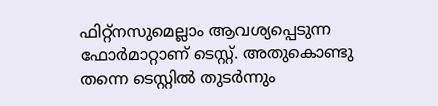ഫിറ്റ്‌നസുമെല്ലാം ആവശ്യപ്പെടുന്ന ഫോര്‍മാറ്റാണ് ടെസ്റ്റ്. അതുകൊണ്ടു തന്നെ ടെസ്റ്റില്‍ തുടര്‍ന്നും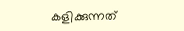കളിക്കുന്നത്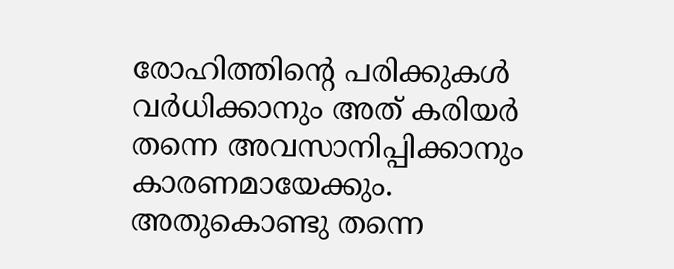രോഹിത്തിന്റെ പരിക്കുകള്‍ വര്‍ധിക്കാനും അത് കരിയര്‍ തന്നെ അവസാനിപ്പിക്കാനും കാരണമായേക്കും. അതുകൊണ്ടു തന്നെ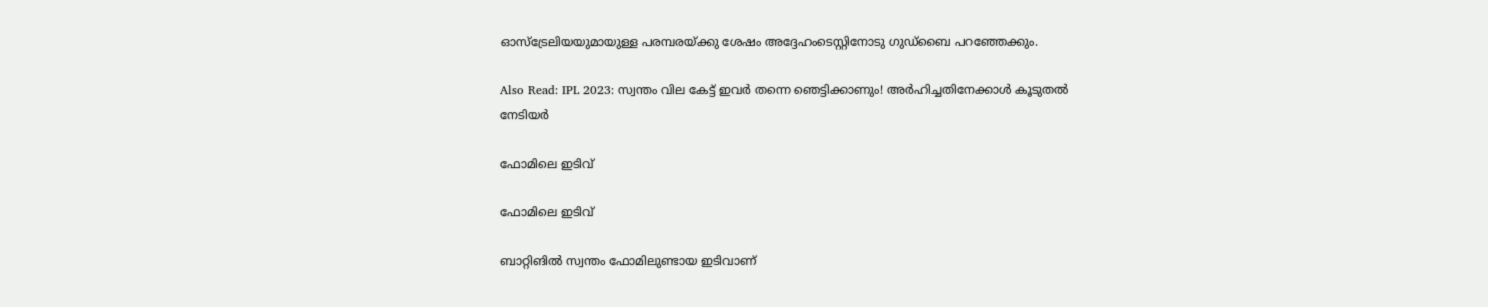ഓസ്‌ട്രേലിയയുമായുള്ള പരമ്പരയ്ക്കു ശേഷം അദ്ദേഹംടെസ്റ്റിനോടു ഗുഡ്‌ബൈ പറഞ്ഞേക്കും.

Also Read: IPL 2023: സ്വന്തം വില കേട്ട് ഇവര്‍ തന്നെ ഞെട്ടിക്കാണും! അര്‍ഹിച്ചതിനേക്കാള്‍ കൂടുതല്‍ നേടിയര്‍

ഫോമിലെ ഇടിവ്

ഫോമിലെ ഇടിവ്

ബാറ്റിങില്‍ സ്വന്തം ഫോമിലുണ്ടായ ഇടിവാണ്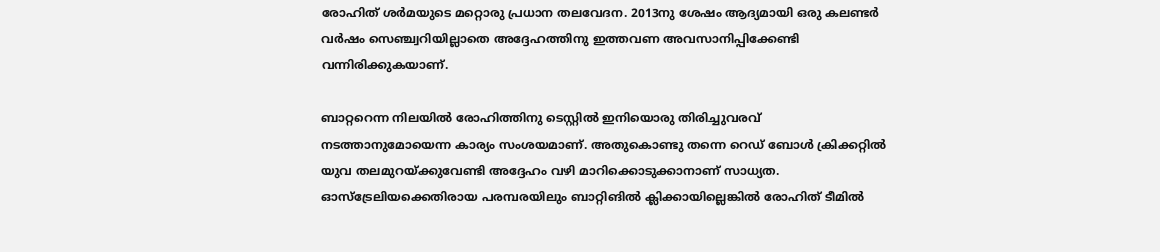രോഹിത് ശര്‍മയുടെ മറ്റൊരു പ്രധാന തലവേദന. 2013നു ശേഷം ആദ്യമായി ഒരു കലണ്ടര്‍ വര്‍ഷം സെഞ്ച്വറിയില്ലാതെ അദ്ദേഹത്തിനു ഇത്തവണ അവസാനിപ്പിക്കേണ്ടി വന്നിരിക്കുകയാണ്.

ബാറ്ററെന്ന നിലയില്‍ രോഹിത്തിനു ടെസ്റ്റില്‍ ഇനിയൊരു തിരിച്ചുവരവ് നടത്താനുമോയെന്ന കാര്യം സംശയമാണ്. അതുകൊണ്ടു തന്നെ റെഡ് ബോള്‍ ക്രിക്കറ്റില്‍ യുവ തലമുറയ്ക്കുവേണ്ടി അദ്ദേഹം വഴി മാറിക്കൊടുക്കാനാണ് സാധ്യത. ഓസ്‌ട്രേലിയക്കെതിരായ പരമ്പരയിലും ബാറ്റിങില്‍ ക്ലിക്കായില്ലെങ്കില്‍ രോഹിത് ടീമില്‍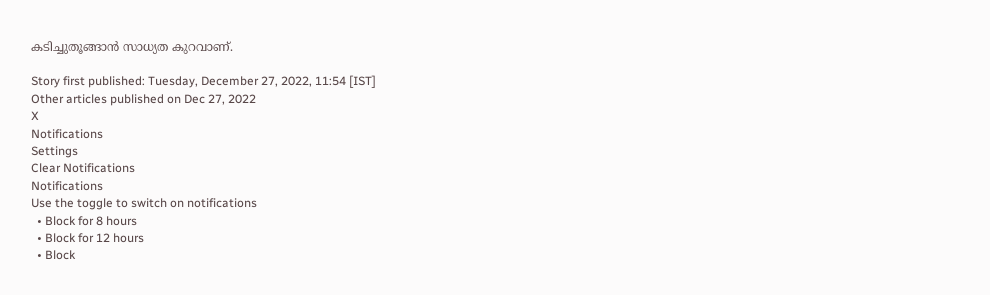കടിച്ചുതൂങ്ങാന്‍ സാധ്യത കുറവാണ്.

Story first published: Tuesday, December 27, 2022, 11:54 [IST]
Other articles published on Dec 27, 2022
X
Notifications
Settings
Clear Notifications
Notifications
Use the toggle to switch on notifications
  • Block for 8 hours
  • Block for 12 hours
  • Block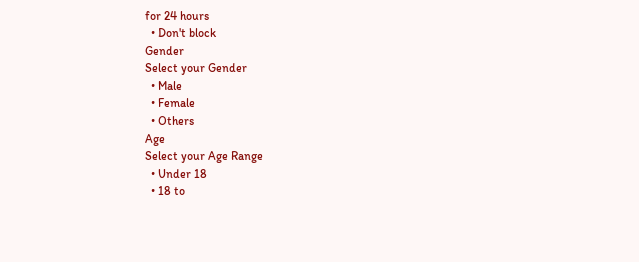for 24 hours
  • Don't block
Gender
Select your Gender
  • Male
  • Female
  • Others
Age
Select your Age Range
  • Under 18
  • 18 to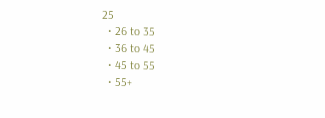25
  • 26 to 35
  • 36 to 45
  • 45 to 55
  • 55+